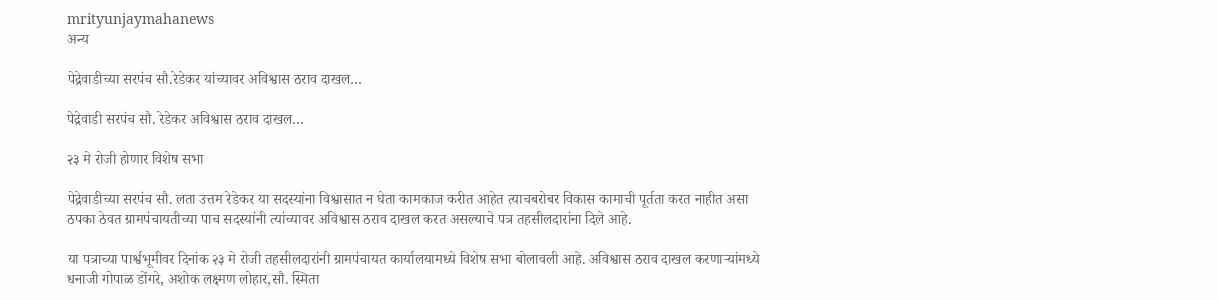mrityunjaymahanews
अन्य

पेद्रेवाडीच्या सरपंच सौ.रेडेकर यांच्यावर अविश्वास ठराव दाखल…

पेद्रेवाडी सरपंच सौ. रेडेकर अविश्वास ठराव दाखल…

२३ मे रोजी होणार विशेष सभा

पेद्रेवाडीच्या सरपंच सौ. लता उत्तम रेडेकर या सदस्यांना विश्वासात न घेता कामकाज करीत आहेत त्याचबरोबर विकास कामाची पूर्तता करत नाहीत असा ठपका ठेवत ग्रामपंचायतीच्या पाच सदस्यांनी त्यांच्यावर अविश्वास ठराव दाखल करत असल्याचे पत्र तहसीलदारांना दिले आहे.

या पत्राच्या पार्श्वभूमीवर दिनांक २३ मे रोजी तहसीलदारांनी ग्रामपंचायत कार्यालयामध्ये विशेष सभा बोलावली आहे. अविश्वास ठराव दाखल करणाऱ्यांमध्ये धनाजी गोपाळ डोंगरे, अशोक लक्ष्मण लोहार,सौ. स्मिता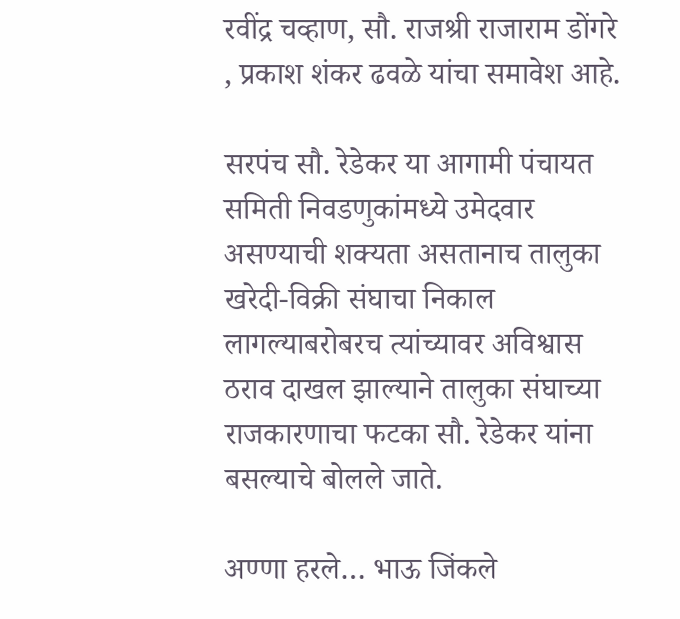रवींद्र चव्हाण, सौ. राजश्री राजाराम डोंगरे , प्रकाश शंकर ढवळे यांचा समावेश आहे.

सरपंच सौ. रेडेकर या आगामी पंचायत समिती निवडणुकांमध्ये उमेदवार असण्याची शक्यता असतानाच तालुका खरेदी-विक्री संघाचा निकाल लागल्याबरोबरच त्यांच्यावर अविश्वास ठराव दाखल झाल्याने तालुका संघाच्या राजकारणाचा फटका सौ. रेडेकर यांना बसल्याचे बोलले जाते.

अण्णा हरले… भाऊ जिंकले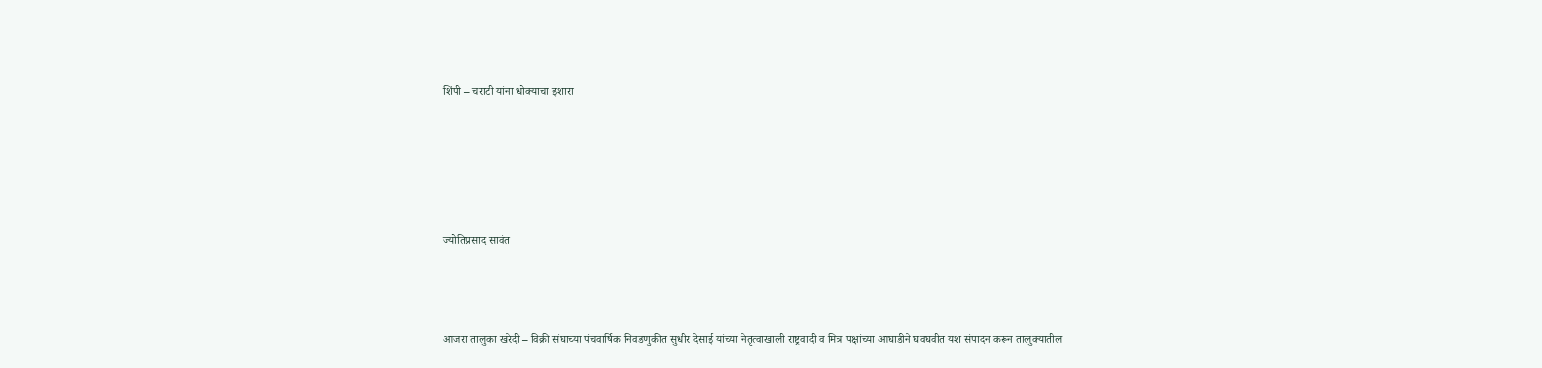शिंपी – चराटी यांना धोक्याचा इशारा





ज्योतिप्रसाद सावंत



आजरा तालुका खरेदी – विक्री संघाच्या पंचवार्षिक निवडणुकीत सुधीर देसाई यांच्या नेतृत्वाखाली राष्ट्रवादी व मित्र पक्षांच्या आघाडीने घवघवीत यश संपादन करून तालुक्यातील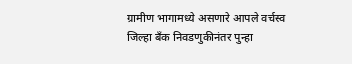ग्रामीण भागामध्ये असणारे आपले वर्चस्व जिल्हा बँक निवडणुकीनंतर पुन्हा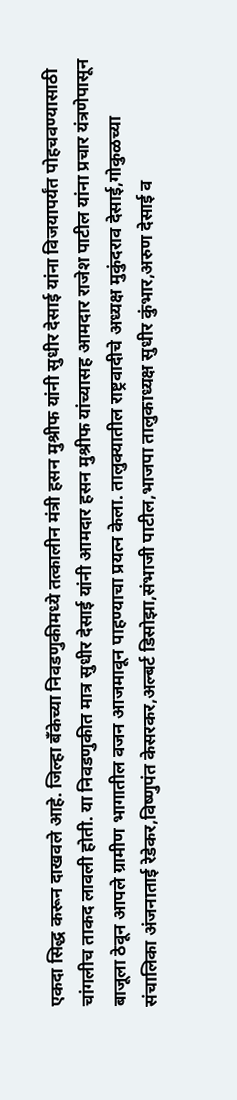एकदा सिद्ध करून दाखवले आहे. जिल्हा बँकेच्या निवडणुकीमध्ये तत्कालीन मंत्री हसन मुश्रीफ यांनी सुधीर देसाई यांना विजयापर्यंत पोहचवण्यासाठी चांगलीच ताकद लावली होती. या निवडणुकीत मात्र सुधीर देसाई यांनी आमदार हसन मुश्रीफ यांच्यासह आमदार राजेश पाटील यांना प्रचार यंत्रणेपासून बाजूला ठेवून आपले ग्रामीण भागातील वजन आजमावून पाहण्याचा प्रयत्न केला. तालुक्यातील राष्ट्रवादीचे अध्यक्ष मुकुंदराव देसाई,गोकुळच्या संचालिका अंजनाताई रेडेकर,विष्णुपंत केसरकर,अल्बर्ट डिसोझा,संभाजी पाटील,भाजपा तालुकाध्यक्ष सुधीर कुंभार,अरुण देसाई व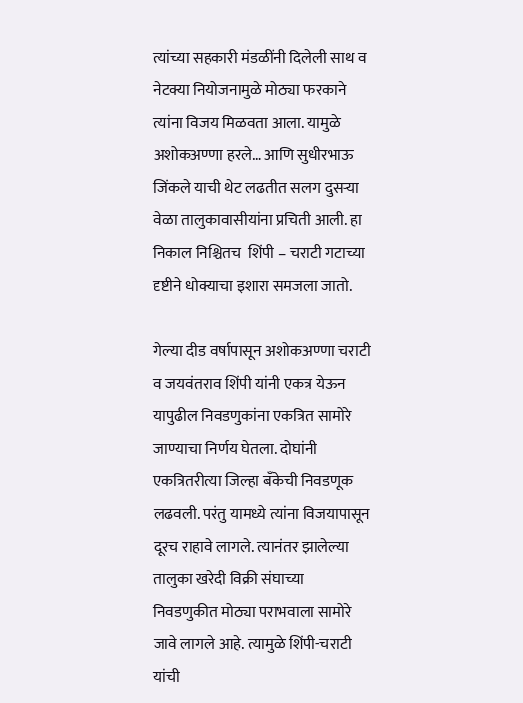त्यांच्या सहकारी मंडळींनी दिलेली साथ व नेटक्या नियोजनामुळे मोठ्या फरकाने त्यांना विजय मिळवता आला. यामुळे अशोकअण्णा हरले… आणि सुधीरभाऊ जिंकले याची थेट लढतीत सलग दुसऱ्या वेळा तालुकावासीयांना प्रचिती आली. हा निकाल निश्चितच  शिंपी – चराटी गटाच्या दृष्टीने धोक्याचा इशारा समजला जातो.

गेल्या दीड वर्षापासून अशोकअण्णा चराटी व जयवंतराव शिंपी यांनी एकत्र येऊन यापुढील निवडणुकांना एकत्रित सामोरे जाण्याचा निर्णय घेतला. दोघांनी एकत्रितरीत्या जिल्हा बँकेची निवडणूक लढवली. परंतु यामध्ये त्यांना विजयापासून दूरच राहावे लागले. त्यानंतर झालेल्या तालुका खरेदी विक्री संघाच्या निवडणुकीत मोठ्या पराभवाला सामोरे जावे लागले आहे. त्यामुळे शिंपी-चराटी यांची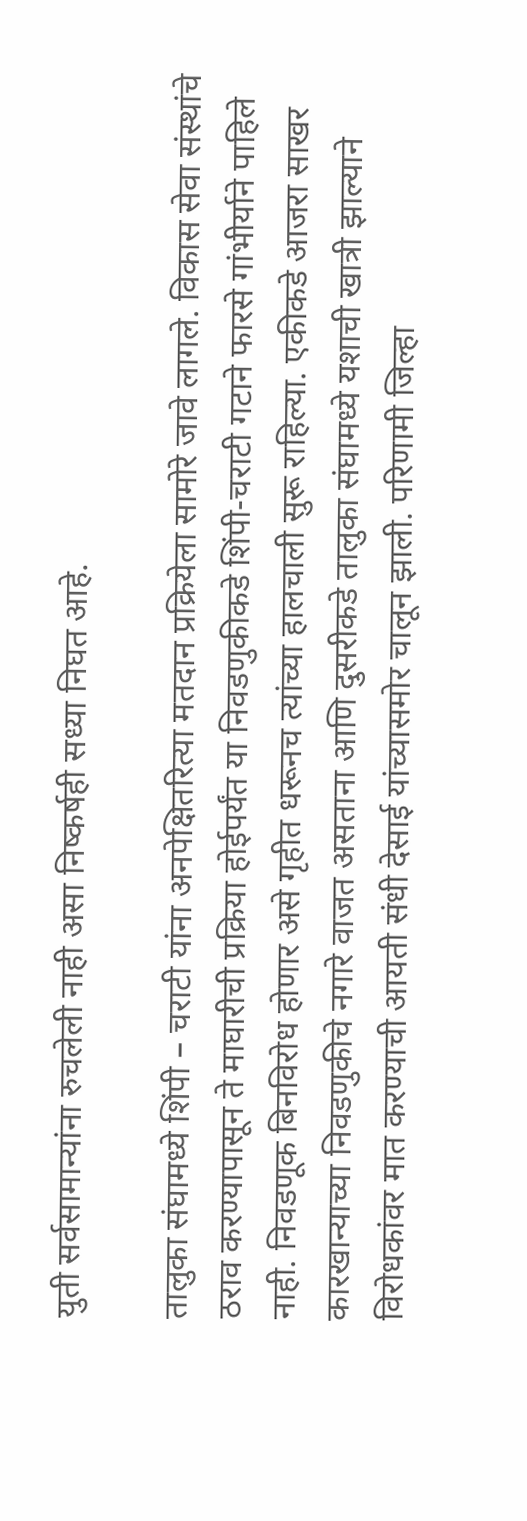युती सर्वसामान्यांना रुचलेली नाही असा निष्कर्षही सध्या निघत आहे.

तालुका संघामध्ये शिंपी – चराटी यांना अनपेक्षितरित्या मतदान प्रक्रियेला सामोरे जावे लागले. विकास सेवा संस्थांचे ठराव करण्यापासून ते माघारीची प्रक्रिया होईपर्यंत या निवडणुकीकडे शिंपी-चराटी गटाने फारसे गांभीर्याने पाहिले नाही. निवडणूक बिनविरोध होणार असे गृहीत धरूनच त्यांच्या हालचाली सुरू राहिल्या. एकीकडे आजरा साखर कारखान्याच्या निवडणुकीचे नगारे वाजत असताना आणि दुसरीकडे तालुका संघामध्ये यशाची खात्री झाल्याने विरोधकांवर मात करण्याची आयती संधी देसाई यांच्यासमोर चालून झाली. परिणामी जिल्हा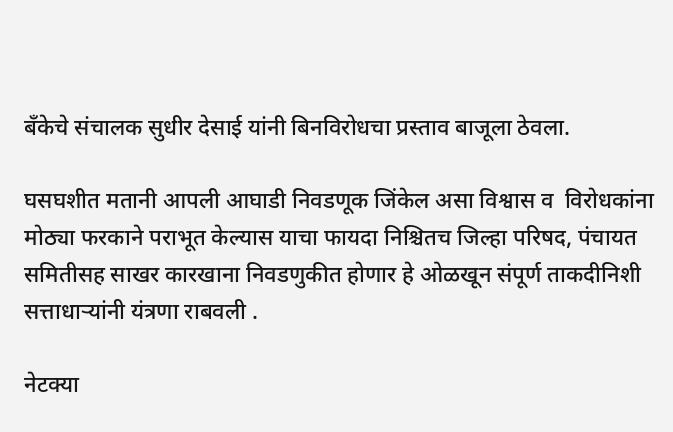बँकेचे संचालक सुधीर देसाई यांनी बिनविरोधचा प्रस्ताव बाजूला ठेवला.

घसघशीत मतानी आपली आघाडी निवडणूक जिंकेल असा विश्वास व  विरोधकांना मोठ्या फरकाने पराभूत केल्यास याचा फायदा निश्चितच जिल्हा परिषद, पंचायत समितीसह साखर कारखाना निवडणुकीत होणार हे ओळखून संपूर्ण ताकदीनिशी सत्ताधाऱ्यांनी यंत्रणा राबवली .

नेटक्या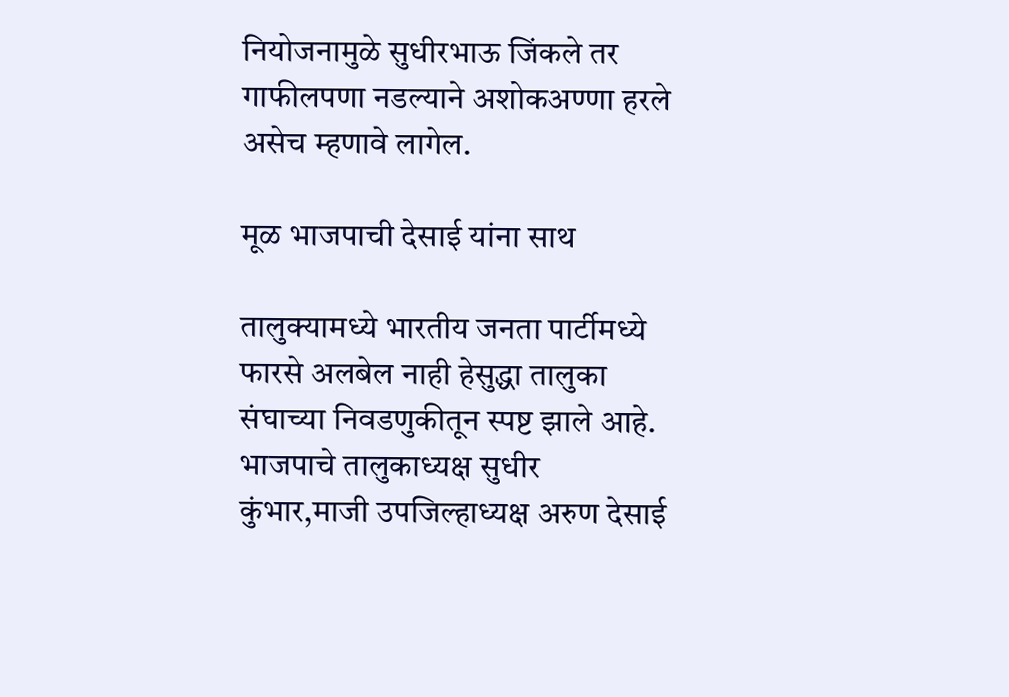नियोजनामुळे सुधीरभाऊ जिंकले तर गाफीलपणा नडल्याने अशोकअण्णा हरले असेच म्हणावे लागेल.

मूळ भाजपाची देसाई यांना साथ

तालुक्यामध्ये भारतीय जनता पार्टीमध्ये फारसे अलबेल नाही हेसुद्धा तालुका संघाच्या निवडणुकीतून स्पष्ट झाले आहे. भाजपाचे तालुकाध्यक्ष सुधीर कुंभार,माजी उपजिल्हाध्यक्ष अरुण देसाई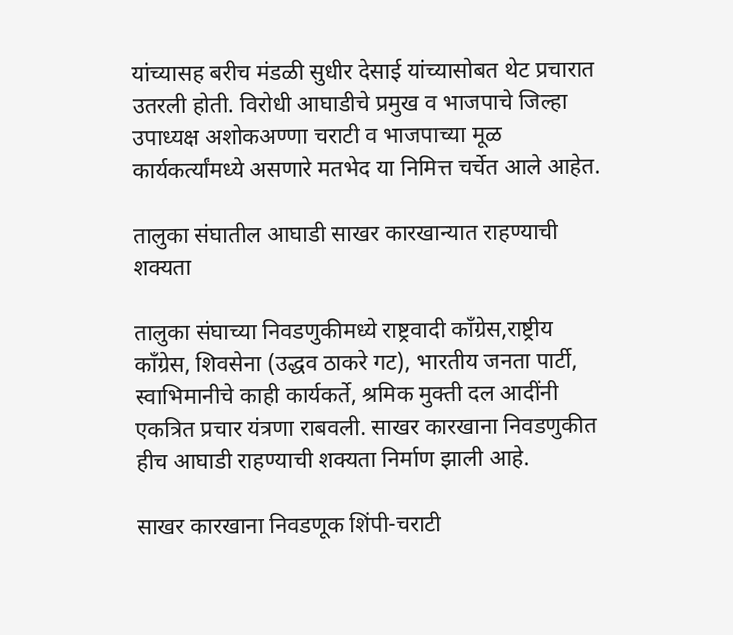यांच्यासह बरीच मंडळी सुधीर देसाई यांच्यासोबत थेट प्रचारात उतरली होती. विरोधी आघाडीचे प्रमुख व भाजपाचे जिल्हा उपाध्यक्ष अशोकअण्णा चराटी व भाजपाच्या मूळ कार्यकर्त्यांमध्ये असणारे मतभेद या निमित्त चर्चेत आले आहेत.

तालुका संघातील आघाडी साखर कारखान्यात राहण्याची शक्यता

तालुका संघाच्या निवडणुकीमध्ये राष्ट्रवादी काँग्रेस,राष्ट्रीय काँग्रेस, शिवसेना (उद्धव ठाकरे गट), भारतीय जनता पार्टी, स्वाभिमानीचे काही कार्यकर्ते, श्रमिक मुक्ती दल आदींनी एकत्रित प्रचार यंत्रणा राबवली. साखर कारखाना निवडणुकीत हीच आघाडी राहण्याची शक्यता निर्माण झाली आहे.

साखर कारखाना निवडणूक शिंपी-चराटी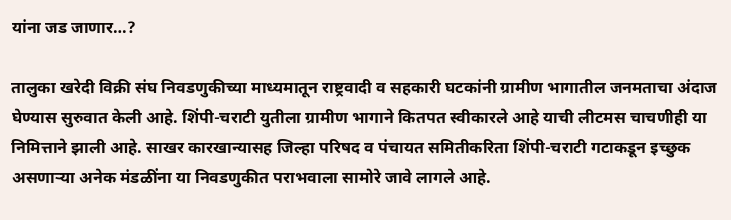यांना जड जाणार…?

तालुका खरेदी विक्री संघ निवडणुकीच्या माध्यमातून राष्ट्रवादी व सहकारी घटकांनी ग्रामीण भागातील जनमताचा अंदाज घेण्यास सुरुवात केली आहे. शिंपी-चराटी युतीला ग्रामीण भागाने कितपत स्वीकारले आहे याची लीटमस चाचणीही या निमित्ताने झाली आहे. साखर कारखान्यासह जिल्हा परिषद व पंचायत समितीकरिता शिंपी-चराटी गटाकडून इच्छुक असणाऱ्या अनेक मंडळींना या निवडणुकीत पराभवाला सामोरे जावे लागले आहे.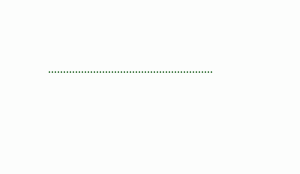……………………………………………….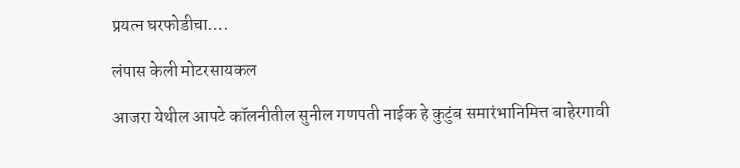प्रयत्न घरफोडीचा….

लंपास केली मोटरसायकल

आजरा येथील आपटे कॉलनीतील सुनील गणपती नाईक हे कुटुंब समारंभानिमित्त बाहेरगावी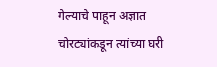गेल्याचे पाहून अज्ञात चोरट्यांकडून त्यांच्या घरी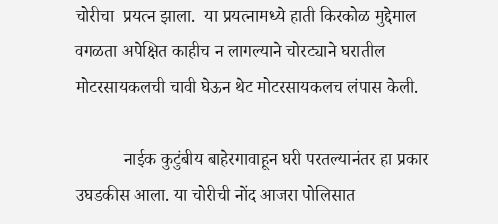चोरीचा  प्रयत्न झाला.  या प्रयत्नामध्ये हाती किरकोळ मुद्देमाल वगळता अपेक्षित काहीच न लागल्याने चोरट्याने घरातील मोटरसायकलची चावी घेऊन थेट मोटरसायकलच लंपास केली.

           नाईक कुटुंबीय बाहेरगावाहून घरी परतल्यानंतर हा प्रकार उघडकीस आला. या चोरीची नोंद आजरा पोलिसात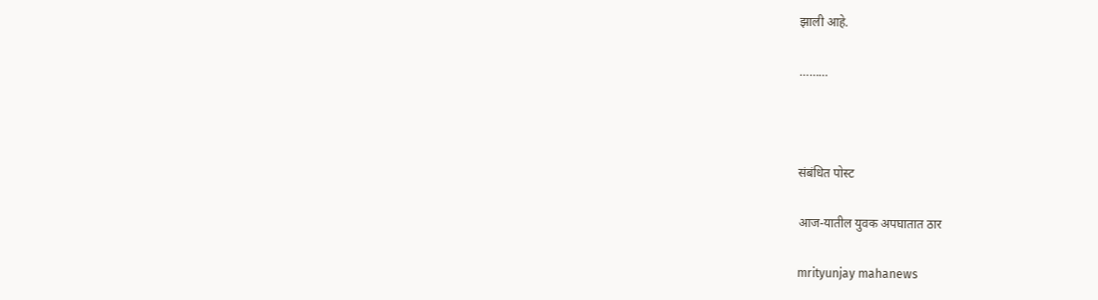झाली आहे.

………



संबंधित पोस्ट

आज-यातील युवक अपघातात ठार

mrityunjay mahanews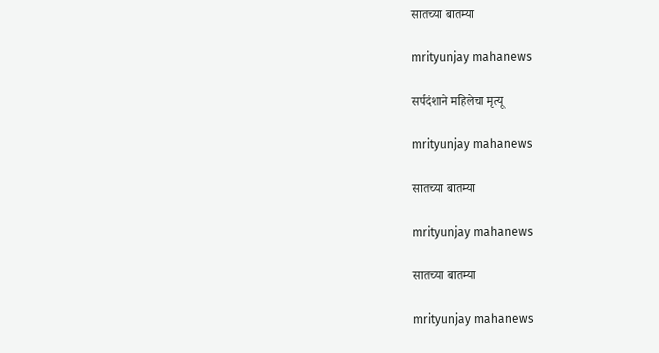सातच्या बातम्या

mrityunjay mahanews

सर्पदंशाने महिलेचा मृत्यू

mrityunjay mahanews

सातच्या बातम्या

mrityunjay mahanews

सातच्या बातम्या

mrityunjay mahanews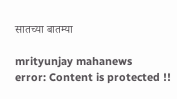सातच्या बातम्या

mrityunjay mahanews
error: Content is protected !!